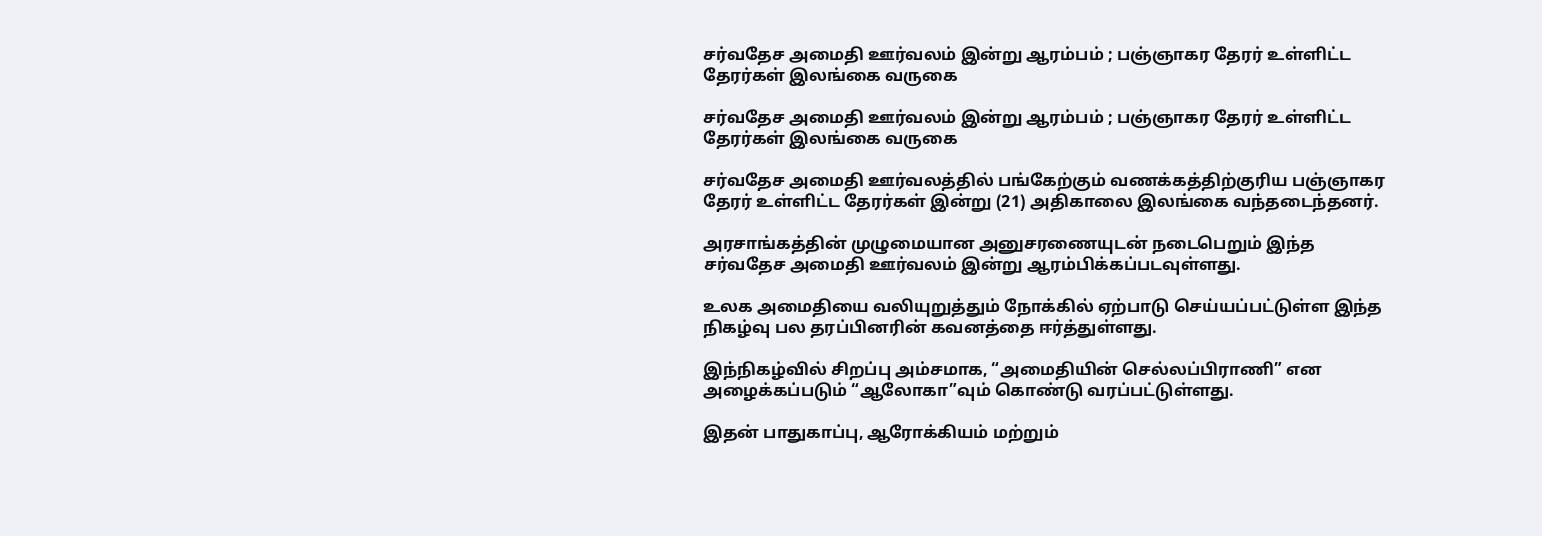சர்வதேச அமைதி ஊர்வலம் இன்று ஆரம்பம் ; பஞ்ஞாகர தேரர் உள்ளிட்ட தேரர்கள் இலங்கை வருகை

சர்வதேச அமைதி ஊர்வலம் இன்று ஆரம்பம் ; பஞ்ஞாகர தேரர் உள்ளிட்ட தேரர்கள் இலங்கை வருகை

சர்வதேச அமைதி ஊர்வலத்தில் பங்கேற்கும் வணக்கத்திற்குரிய பஞ்ஞாகர தேரர் உள்ளிட்ட தேரர்கள் இன்று (21) அதிகாலை இலங்கை வந்தடைந்தனர்.

அரசாங்கத்தின் முழுமையான அனுசரணையுடன் நடைபெறும் இந்த சர்வதேச அமைதி ஊர்வலம் இன்று ஆரம்பிக்கப்படவுள்ளது.

உலக அமைதியை வலியுறுத்தும் நோக்கில் ஏற்பாடு செய்யப்பட்டுள்ள இந்த நிகழ்வு பல தரப்பினரின் கவனத்தை ஈர்த்துள்ளது.

இந்நிகழ்வில் சிறப்பு அம்சமாக, “அமைதியின் செல்லப்பிராணி” என அழைக்கப்படும் “ஆலோகா”வும் கொண்டு வரப்பட்டுள்ளது.

இதன் பாதுகாப்பு, ஆரோக்கியம் மற்றும்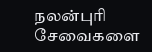நலன்புரி சேவைகளை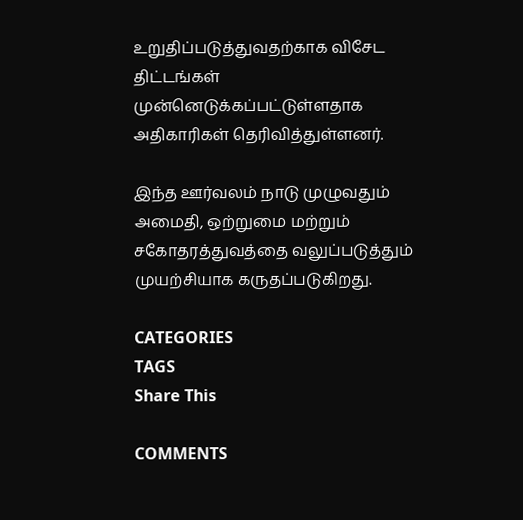உறுதிப்படுத்துவதற்காக விசேட திட்டங்கள் முன்னெடுக்கப்பட்டுள்ளதாக அதிகாரிகள் தெரிவித்துள்ளனர்.

இந்த ஊர்வலம் நாடு முழுவதும் அமைதி, ஒற்றுமை மற்றும் சகோதரத்துவத்தை வலுப்படுத்தும் முயற்சியாக கருதப்படுகிறது.

CATEGORIES
TAGS
Share This

COMMENTS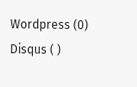Wordpress (0)
Disqus ( )